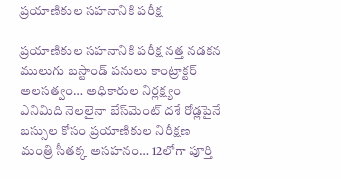ప్రయాణికుల సహనానికి పరీక్ష

ప్రయాణికుల సహనానికి పరీక్ష నత్త నడకన ములుగు బస్టాండ్ పనులు కాంట్రాక్టర్ అలసత్వం… అధికారుల నిర్లక్ష్యం ఎనిమిది నెలలైనా బేస్‌మెంట్ దశే రోడ్లపైనే బస్సుల కోసం ప్ర‌యాణికుల‌ నిరీక్షణ మంత్రి సీతక్క అసహనం… 12లోగా పూర్తి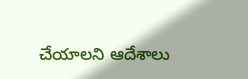చేయాలని ఆదేశాలు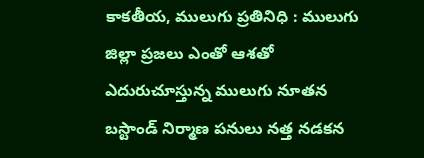కాకతీయ, ములుగు ప్రతినిధి : ములుగు జిల్లా ప్రజలు ఎంతో ఆశతో ఎదురుచూస్తున్న ములుగు నూతన బస్టాండ్ నిర్మాణ పనులు నత్త నడకన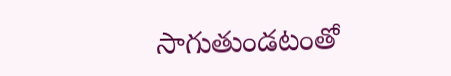సాగుతుండటంతో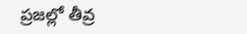ప్రజల్లో తీవ్ర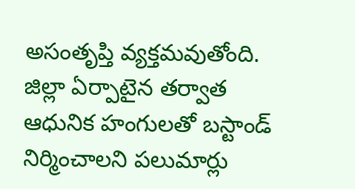అసంతృప్తి వ్యక్తమవుతోంది. జిల్లా ఏర్పాటైన తర్వాత ఆధునిక హంగులతో బస్టాండ్ నిర్మించాలని పలుమార్లు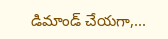డిమాండ్ చేయగా,...